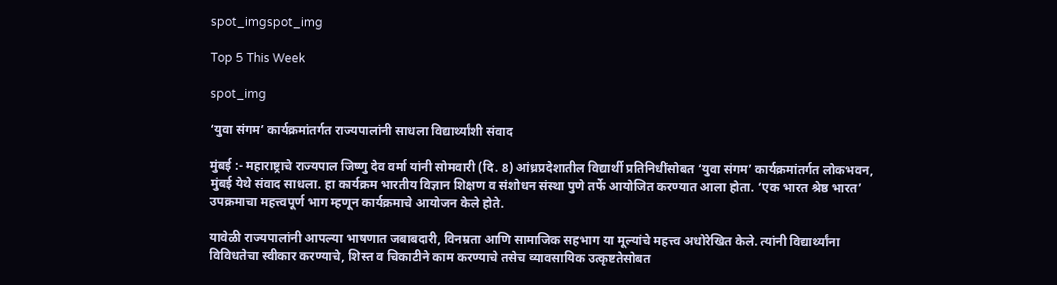spot_imgspot_img

Top 5 This Week

spot_img

‘युवा संगम’ कार्यक्रमांतर्गत राज्यपालांनी साधला विद्यार्थ्यांशी संवाद

मुंबई :- महाराष्ट्राचे राज्यपाल जिष्णु देव वर्मा यांनी सोमवारी (दि. 8) आंध्रप्रदेशातील विद्यार्थी प्रतिनिधींसोबत ‘युवा संगम’ कार्यक्रमांतर्गत लोकभवन, मुंबई येथे संवाद साधला. हा कार्यक्रम भारतीय विज्ञान शिक्षण व संशोधन संस्था पुणे तर्फे आयोजित करण्यात आला होता. ‘एक भारत श्रेष्ठ भारत’ उपक्रमाचा महत्त्वपूर्ण भाग म्हणून कार्यक्रमाचे आयोजन केले होते.

यावेळी राज्यपालांनी आपल्या भाषणात जबाबदारी, विनम्रता आणि सामाजिक सहभाग या मूल्यांचे महत्त्व अधोरेखित केले. त्यांनी विद्यार्थ्यांना विविधतेचा स्वीकार करण्याचे, शिस्त व चिकाटीने काम करण्याचे तसेच व्यावसायिक उत्कृष्टतेसोबत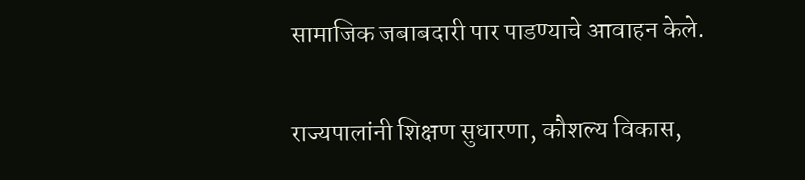सामाजिक जबाबदारी पार पाडण्याचे आवाहन केले.

राज्यपालांनी शिक्षण सुधारणा, कौशल्य विकास,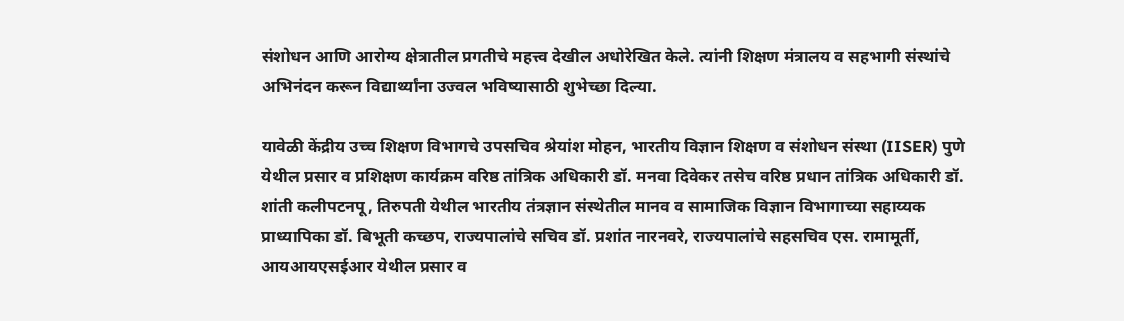संशोधन आणि आरोग्य क्षेत्रातील प्रगतीचे महत्त्व देखील अधोरेखित केले. त्यांनी शिक्षण मंत्रालय व सहभागी संस्थांचे अभिनंदन करून विद्यार्थ्यांना उज्वल भविष्यासाठी शुभेच्छा दिल्या.

यावेळी केंद्रीय उच्च शिक्षण विभागचे उपसचिव श्रेयांश मोहन, भारतीय विज्ञान शिक्षण व संशोधन संस्था (IISER) पुणे येथील प्रसार व प्रशिक्षण कार्यक्रम वरिष्ठ तांत्रिक अधिकारी डॉ. मनवा दिवेकर तसेच वरिष्ठ प्रधान तांत्रिक अधिकारी डॉ. शांती कलीपटनपू, तिरुपती येथील भारतीय तंत्रज्ञान संस्थेतील मानव व सामाजिक विज्ञान विभागाच्या सहाय्यक प्राध्यापिका डॉ. बिभूती कच्छप, राज्यपालांचे सचिव डॉ. प्रशांत नारनवरे, राज्यपालांचे सहसचिव एस. रामामूर्ती, आयआयएसईआर येथील प्रसार व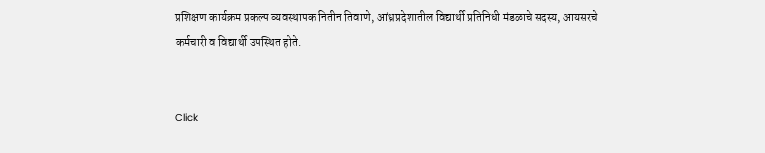प्रशिक्षण कार्यक्रम प्रकल्प व्यवस्थापक नितीन तिवाणे, आंध्रप्रदेशातील विद्यार्थी प्रतिनिधी मंडळाचे सदस्य, आयसरचे कर्मचारी व विद्यार्थी उपस्थित होते.


Click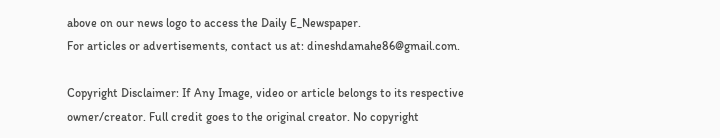above on our news logo to access the Daily E_Newspaper.
For articles or advertisements, contact us at: dineshdamahe86@gmail.com.

Copyright Disclaimer: If Any Image, video or article belongs to its respective owner/creator. Full credit goes to the original creator. No copyright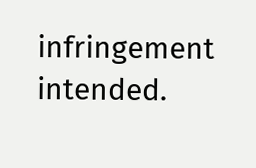infringement intended.